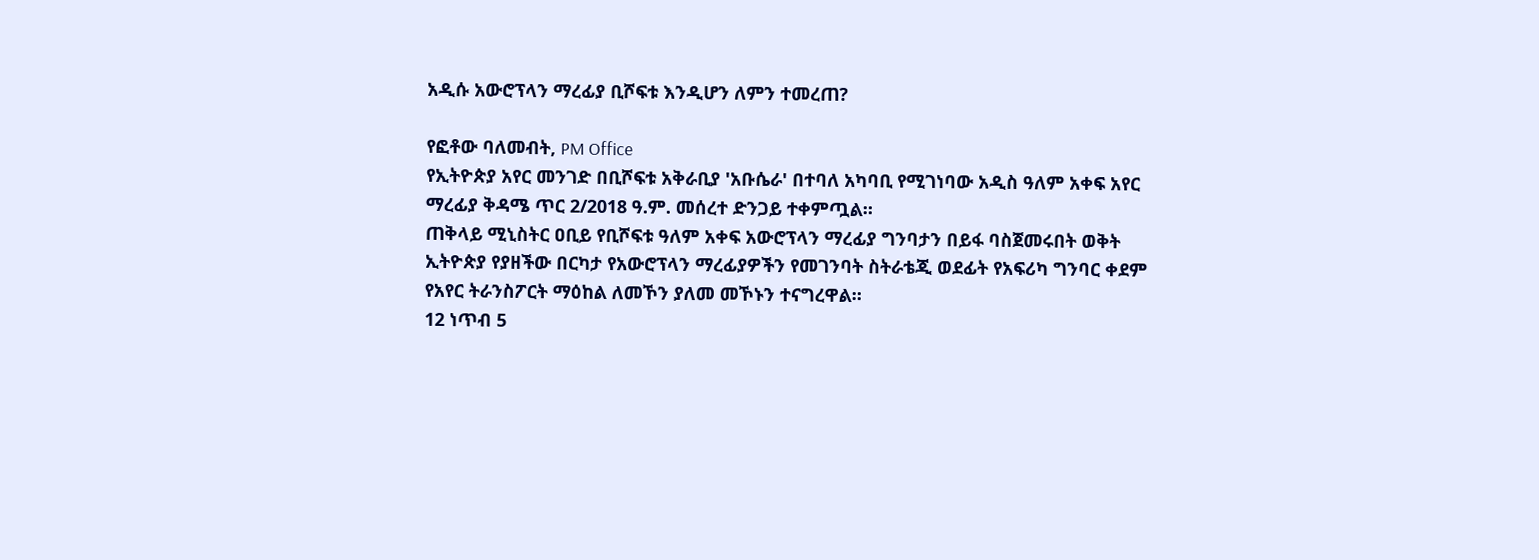አዲሱ አውሮፕላን ማረፊያ ቢሾፍቱ እንዲሆን ለምን ተመረጠ?

የፎቶው ባለመብት, PM Office
የኢትዮጵያ አየር መንገድ በቢሾፍቱ አቅራቢያ 'አቡሴራ' በተባለ አካባቢ የሚገነባው አዲስ ዓለም አቀፍ አየር ማረፊያ ቅዳሜ ጥር 2/2018 ዓ.ም. መሰረተ ድንጋይ ተቀምጧል።
ጠቅላይ ሚኒስትር ዐቢይ የቢሾፍቱ ዓለም አቀፍ አውሮፕላን ማረፊያ ግንባታን በይፋ ባስጀመሩበት ወቅት ኢትዮጵያ የያዘችው በርካታ የአውሮፕላን ማረፊያዎችን የመገንባት ስትራቴጂ ወደፊት የአፍሪካ ግንባር ቀደም የአየር ትራንስፖርት ማዕከል ለመኾን ያለመ መኾኑን ተናግረዋል።
12 ነጥብ 5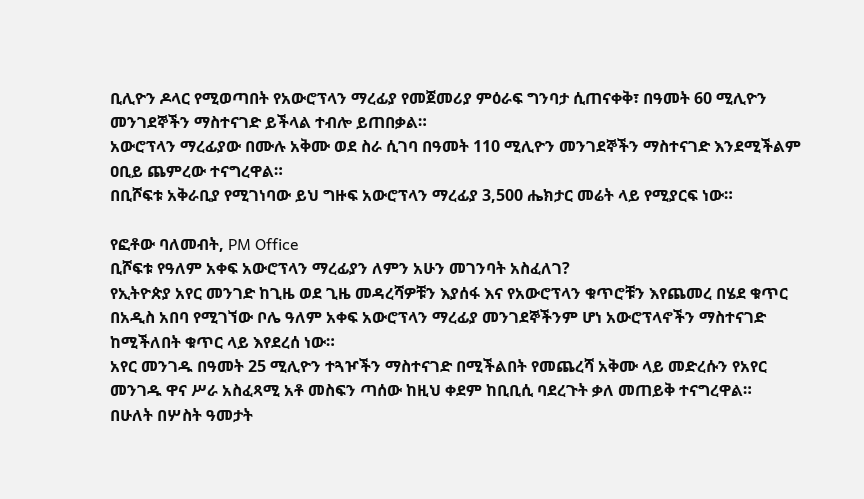ቢሊዮን ዶላር የሚወጣበት የአውሮፕላን ማረፊያ የመጀመሪያ ምዕራፍ ግንባታ ሲጠናቀቅ፣ በዓመት 60 ሚሊዮን መንገደኞችን ማስተናገድ ይችላል ተብሎ ይጠበቃል።
አውሮፕላን ማረፊያው በሙሉ አቅሙ ወደ ስራ ሲገባ በዓመት 110 ሚሊዮን መንገደኞችን ማስተናገድ እንደሚችልም ዐቢይ ጨምረው ተናግረዋል።
በቢሾፍቱ አቅራቢያ የሚገነባው ይህ ግዙፍ አውሮፕላን ማረፊያ 3,500 ሔክታር መሬት ላይ የሚያርፍ ነው።

የፎቶው ባለመብት, PM Office
ቢሾፍቱ የዓለም አቀፍ አውሮፕላን ማረፊያን ለምን አሁን መገንባት አስፈለገ?
የኢትዮጵያ አየር መንገድ ከጊዜ ወደ ጊዜ መዳረሻዎቹን እያሰፋ እና የአውሮፕላን ቁጥሮቹን እየጨመረ በሄደ ቁጥር በአዲስ አበባ የሚገኘው ቦሌ ዓለም አቀፍ አውሮፕላን ማረፊያ መንገደኞችንም ሆነ አውሮፕላኖችን ማስተናገድ ከሚችለበት ቁጥር ላይ እየደረሰ ነው።
አየር መንገዱ በዓመት 25 ሚሊዮን ተጓዦችን ማስተናገድ በሚችልበት የመጨረሻ አቅሙ ላይ መድረሱን የአየር መንገዱ ዋና ሥራ አስፈጻሚ አቶ መስፍን ጣሰው ከዚህ ቀደም ከቢቢሲ ባደረጉት ቃለ መጠይቅ ተናግረዋል።
በሁለት በሦስት ዓመታት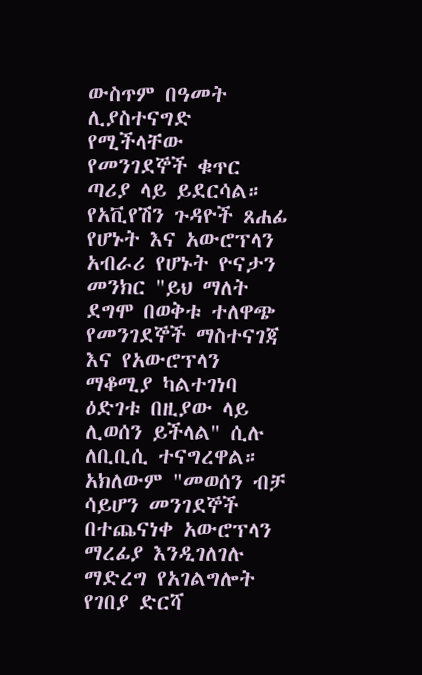ውስጥም በዓመት ሊያስተናግድ የሚችላቸው የመንገደኞች ቁጥር ጣሪያ ላይ ይደርሳል።
የአቪየሽን ጉዳዮች ጸሐፊ የሆኑት እና አውሮፕላን አብራሪ የሆኑት ዮናታን መንክር "ይህ ማለት ደግሞ በወቅቱ ተለዋጭ የመንገደኞች ማስተናገጃ እና የአውሮፕላን ማቆሚያ ካልተገነባ ዕድገቱ በዚያው ላይ ሊወሰን ይችላል" ሲሉ ለቢቢሲ ተናግረዋል።
አክለውም "መወሰን ብቻ ሳይሆን መንገደኞች በተጨናነቀ አውሮፕላን ማረፊያ እንዲገለገሉ ማድረግ የአገልግሎት የገበያ ድርሻ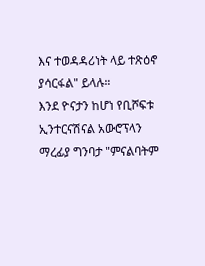እና ተወዳዳሪነት ላይ ተጽዕኖ ያሳርፋል" ይላሉ።
እንደ ዮናታን ከሆነ የቢሾፍቱ ኢንተርናሽናል አውሮፕላን ማረፊያ ግንባታ "ምናልባትም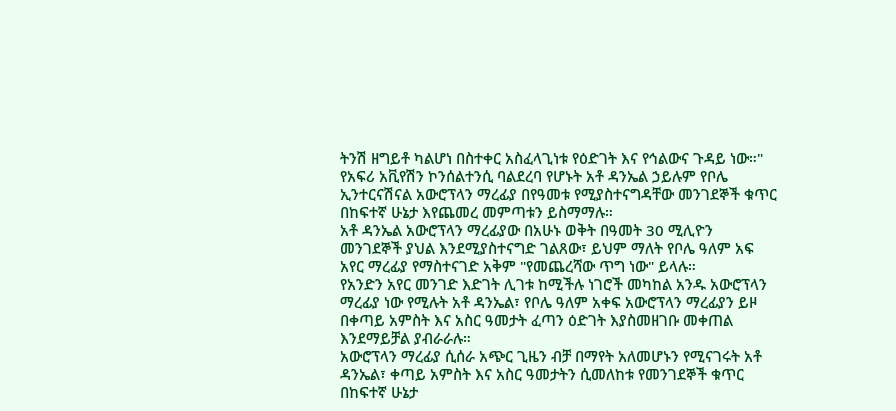ትንሽ ዘግይቶ ካልሆነ በስተቀር አስፈላጊነቱ የዕድገት እና የኅልውና ጉዳይ ነው።"
የአፍሪ አቪየሽን ኮንሰልተንሲ ባልደረባ የሆኑት አቶ ዳንኤል ኃይሉም የቦሌ ኢንተርናሽናል አውሮፕላን ማረፊያ በየዓመቱ የሚያስተናግዳቸው መንገደኞች ቁጥር በከፍተኛ ሁኔታ እየጨመረ መምጣቱን ይስማማሉ።
አቶ ዳንኤል አውሮፕላን ማረፊያው በአሁኑ ወቅት በዓመት 30 ሚሊዮን መንገደኞች ያህል እንደሚያስተናግድ ገልጸው፣ ይህም ማለት የቦሌ ዓለም አፍ አየር ማረፊያ የማስተናገድ አቅም "የመጨረሻው ጥግ ነው" ይላሉ።
የአንድን አየር መንገድ እድገት ሊገቱ ከሚችሉ ነገሮች መካከል አንዱ አውሮፕላን ማረፊያ ነው የሚሉት አቶ ዳንኤል፣ የቦሌ ዓለም አቀፍ አውሮፕላን ማረፊያን ይዞ በቀጣይ አምስት እና አስር ዓመታት ፈጣን ዕድገት እያስመዘገቡ መቀጠል እንደማይቻል ያብራራሉ።
አውሮፕላን ማረፊያ ሲሰራ አጭር ጊዜን ብቻ በማየት አለመሆኑን የሚናገሩት አቶ ዳንኤል፣ ቀጣይ አምስት እና አስር ዓመታትን ሲመለከቱ የመንገደኞች ቁጥር በከፍተኛ ሁኔታ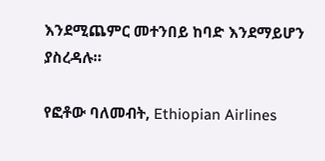እንደሚጨምር መተንበይ ከባድ እንደማይሆን ያስረዳሉ።

የፎቶው ባለመብት, Ethiopian Airlines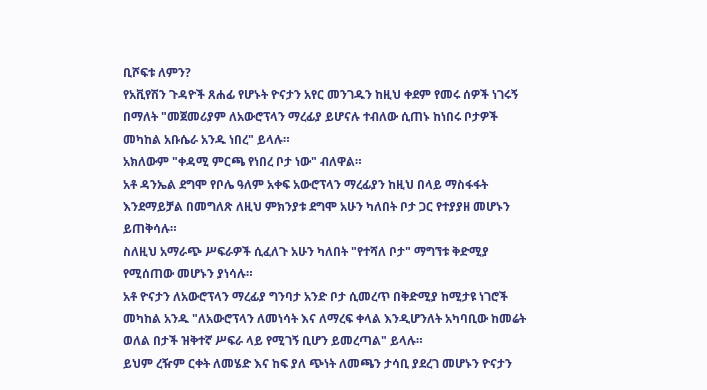ቢሾፍቱ ለምን?
የአቪየሽን ጉዳዮች ጸሐፊ የሆኑት ዮናታን አየር መንገዱን ከዚህ ቀደም የመሩ ሰዎች ነገሩኝ በማለት "መጀመሪያም ለአውሮፕላን ማረፊያ ይሆናሉ ተብለው ሲጠኑ ከነበሩ ቦታዎች መካከል አቡሴራ አንዱ ነበረ" ይላሉ።
አክለውም "ቀዳሚ ምርጫ የነበረ ቦታ ነው" ብለዋል።
አቶ ዳንኤል ደግሞ የቦሌ ዓለም አቀፍ አውሮፕላን ማረፊያን ከዚህ በላይ ማስፋፋት እንደማይቻል በመግለጽ ለዚህ ምክንያቱ ደግሞ አሁን ካለበት ቦታ ጋር የተያያዘ መሆኑን ይጠቅሳሉ።
ስለዚህ አማራጭ ሥፍራዎች ሲፈለጉ አሁን ካለበት "የተሻለ ቦታ" ማግኘቱ ቅድሚያ የሚሰጠው መሆኑን ያነሳሉ።
አቶ ዮናታን ለአውሮፕላን ማረፊያ ግንባታ አንድ ቦታ ሲመረጥ በቅድሚያ ከሚታዩ ነገሮች መካከል አንዱ "ለአውሮፕላን ለመነሳት እና ለማረፍ ቀላል እንዲሆንለት አካባቢው ከመሬት ወለል በታች ዝቅተኛ ሥፍራ ላይ የሚገኝ ቢሆን ይመረጣል" ይላሉ።
ይህም ረዥም ርቀት ለመሄድ እና ከፍ ያለ ጭነት ለመጫን ታሳቢ ያደረገ መሆኑን ዮናታን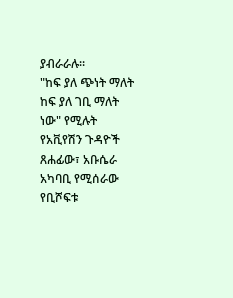ያብራራሉ።
"ከፍ ያለ ጭነት ማለት ከፍ ያለ ገቢ ማለት ነው" የሚሉት የአቪየሽን ጉዳዮች ጸሐፊው፣ አቡሴራ አካባቢ የሚሰራው የቢሾፍቱ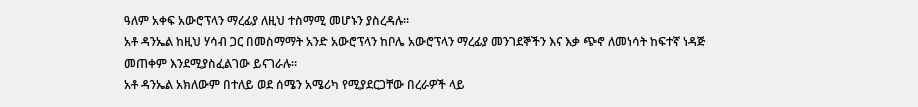ዓለም አቀፍ አውሮፕላን ማረፊያ ለዚህ ተስማሚ መሆኑን ያስረዳሉ።
አቶ ዳንኤል ከዚህ ሃሳብ ጋር በመስማማት አንድ አውሮፕላን ከቦሌ አውሮፕላን ማረፊያ መንገደኞችን እና እቃ ጭኖ ለመነሳት ከፍተኛ ነዳጅ መጠቀም እንደሚያስፈልገው ይናገራሉ።
አቶ ዳንኤል አክለውም በተለይ ወደ ሰሜን አሜሪካ የሚያደርጋቸው በረራዎች ላይ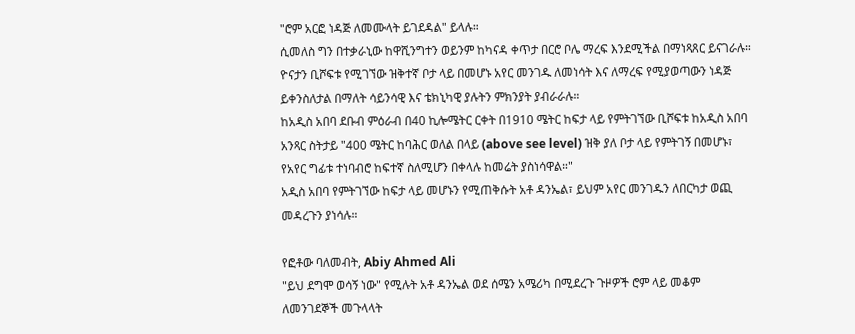"ሮም አርፎ ነዳጅ ለመሙላት ይገደዳል" ይላሉ።
ሲመለስ ግን በተቃራኒው ከዋሺንግተን ወይንም ከካናዳ ቀጥታ በርሮ ቦሌ ማረፍ እንደሚችል በማነጻጸር ይናገራሉ። ዮናታን ቢሾፍቱ የሚገኘው ዝቅተኛ ቦታ ላይ በመሆኑ አየር መንገዱ ለመነሳት እና ለማረፍ የሚያወጣውን ነዳጅ ይቀንስለታል በማለት ሳይንሳዊ እና ቴክኒካዊ ያሉትን ምክንያት ያብራራሉ።
ከአዲስ አበባ ደቡብ ምዕራብ በ40 ኪሎሜትር ርቀት በ1910 ሜትር ከፍታ ላይ የምትገኘው ቢሾፍቱ ከአዲስ አበባ አንጻር ስትታይ "400 ሜትር ከባሕር ወለል በላይ (above see level) ዝቅ ያለ ቦታ ላይ የምትገኝ በመሆኑ፣ የአየር ግፊቱ ተነባብሮ ከፍተኛ ስለሚሆን በቀላሉ ከመሬት ያስነሳዋል።"
አዲስ አበባ የምትገኘው ከፍታ ላይ መሆኑን የሚጠቅሱት አቶ ዳንኤል፣ ይህም አየር መንገዱን ለበርካታ ወጪ መዳረጉን ያነሳሉ።

የፎቶው ባለመብት, Abiy Ahmed Ali
"ይህ ደግሞ ወሳኝ ነው" የሚሉት አቶ ዳንኤል ወደ ሰሜን አሜሪካ በሚደረጉ ጉዞዎች ሮም ላይ መቆም ለመንገደኞች መጉላላት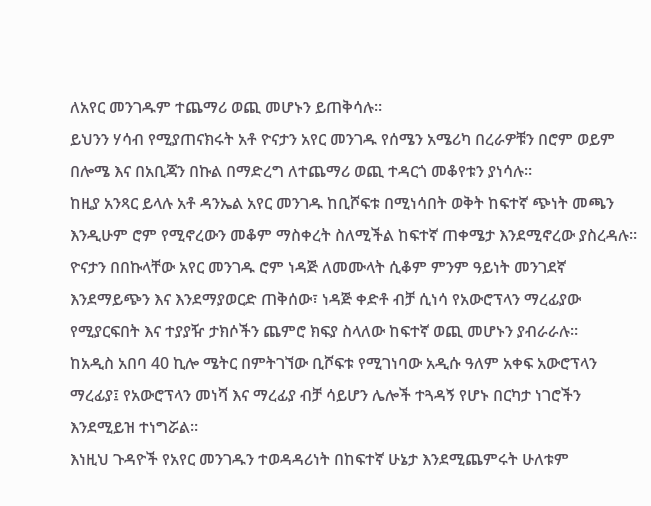ለአየር መንገዱም ተጨማሪ ወጪ መሆኑን ይጠቅሳሉ።
ይህንን ሃሳብ የሚያጠናክሩት አቶ ዮናታን አየር መንገዱ የሰሜን አሜሪካ በረራዎቹን በሮም ወይም በሎሜ እና በአቢጃን በኩል በማድረግ ለተጨማሪ ወጪ ተዳርጎ መቆየቱን ያነሳሉ።
ከዚያ አንጻር ይላሉ አቶ ዳንኤል አየር መንገዱ ከቢሾፍቱ በሚነሳበት ወቅት ከፍተኛ ጭነት መጫን እንዲሁም ሮም የሚኖረውን መቆም ማስቀረት ስለሚችል ከፍተኛ ጠቀሜታ እንደሚኖረው ያስረዳሉ።
ዮናታን በበኩላቸው አየር መንገዱ ሮም ነዳጅ ለመሙላት ሲቆም ምንም ዓይነት መንገደኛ እንደማይጭን እና እንደማያወርድ ጠቅሰው፣ ነዳጅ ቀድቶ ብቻ ሲነሳ የአውሮፕላን ማረፊያው የሚያርፍበት እና ተያያዥ ታክሶችን ጨምሮ ክፍያ ስላለው ከፍተኛ ወጪ መሆኑን ያብራራሉ።
ከአዲስ አበባ 40 ኪሎ ሜትር በምትገኘው ቢሾፍቱ የሚገነባው አዲሱ ዓለም አቀፍ አውሮፕላን ማረፊያ፤ የአውሮፕላን መነሻ እና ማረፊያ ብቻ ሳይሆን ሌሎች ተጓዳኝ የሆኑ በርካታ ነገሮችን እንደሚይዝ ተነግሯል።
እነዚህ ጉዳዮች የአየር መንገዱን ተወዳዳሪነት በከፍተኛ ሁኔታ እንደሚጨምሩት ሁለቱም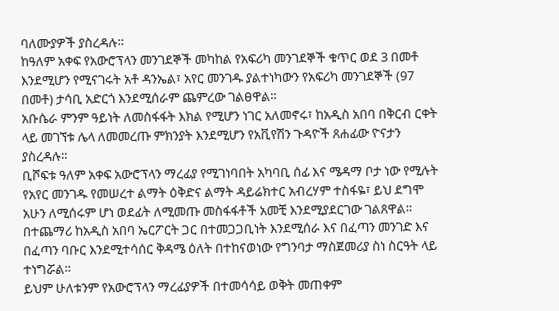ባለሙያዎች ያስረዳሉ።
ከዓለም አቀፍ የአውሮፕላን መንገደኞች መካከል የአፍሪካ መንገደኞች ቁጥር ወደ 3 በመቶ እንደሚሆን የሚናገሩት አቶ ዳንኤል፣ አየር መንገዱ ያልተነካውን የአፍሪካ መንገደኞች (97 በመቶ) ታሳቢ አድርጎ እንደሚሰራም ጨምረው ገልፀዋል።
አቡሴራ ምንም ዓይነት ለመስፋፋት እክል የሚሆን ነገር አለመኖሩ፣ ከአዲስ አበባ በቅርብ ርቀት ላይ መገኘቱ ሌላ ለመመረጡ ምክንያት እንደሚሆን የአቪየሽን ጉዳዮች ጸሐፊው ዮናታን ያስረዳሉ።
ቢሾፍቱ ዓለም አቀፍ አውሮፕላን ማረፊያ የሚገነባበት አካባቢ ሰፊ እና ሜዳማ ቦታ ነው የሚሉት የአየር መንገዱ የመሠረተ ልማት ዕቅድና ልማት ዳይሬክተር አብረሃም ተስፋዬ፣ ይህ ደግሞ አሁን ለሚሰሩም ሆነ ወደፊት ለሚመጡ መስፋፋቶች አመቺ እንደሚያደርገው ገልጸዋል።
በተጨማሪ ከአዲስ አበባ ኤርፖርት ጋር በተመጋጋቢነት እንደሚሰራ እና በፈጣን መንገድ እና በፈጣን ባቡር እንደሚተሳሰር ቅዳሜ ዕለት በተከናወነው የግንባታ ማስጀመሪያ ስነ ስርዓት ላይ ተነግሯል።
ይህም ሁለቱንም የአውሮፕላን ማረፊያዎች በተመሳሳይ ወቅት መጠቀም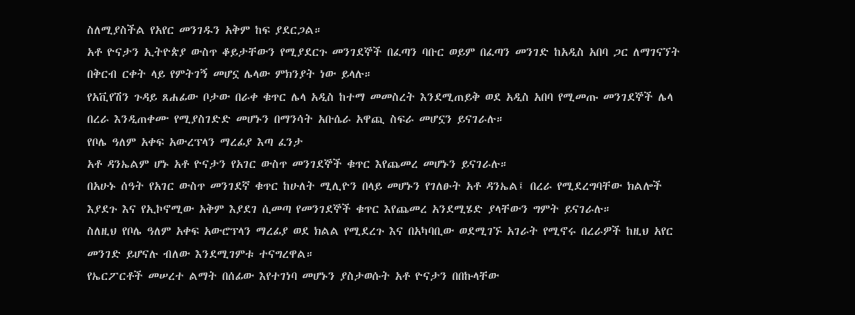ስለሚያስችል የአየር መንገዱን አቅም ከፍ ያደርጋል።
አቶ ዮናታን ኢትዮጵያ ውስጥ ቆይታቸውን የሚያደርጉ መንገደኞች በፈጣን ባቡር ወይም በፈጣን መንገድ ከአዲስ አበባ ጋር ለማገናኘት በቅርብ ርቀት ላይ የምትገኝ መሆኗ ሌላው ምክንያት ነው ይላሉ።
የአቪየሽን ጉዳይ ጸሐፊው ቦታው በራቀ ቁጥር ሌላ አዲስ ከተማ መመስረት እንደሚጠይቅ ወደ አዲስ አበባ የሚመጡ መንገደኞች ሌላ በረራ እንዲጠቀሙ የሚያስገድድ መሆኑን በማንሳት አቡሴራ አዋጪ ስፍራ መሆኗን ይናገራሉ።
የቦሌ ዓለም አቀፍ አውረፕላን ማረፊያ እጣ ፈንታ
አቶ ዳንኤልም ሆኑ አቶ ዮናታን የአገር ውስጥ መንገደኞች ቁጥር እየጨመረ መሆኑን ይናገራሉ።
በአሁኑ ሰዓት የአገር ውስጥ መንገደኛ ቁጥር ከሁለት ሚሊዮን በላይ መሆኑን የገለፁት አቶ ዳንኤል፤ በረራ የሚደረግባቸው ክልሎች እያደጉ እና የኢኮኖሚው አቅም እያደገ ሲመጣ የመንገደኞች ቁጥር እየጨመረ አንደሚሄድ ያላቸውን ግምት ይናገራሉ።
ስለዚህ የቦሌ ዓለም አቀፍ አውሮፕላን ማረፊያ ወደ ክልል የሚደረጉ እና በአካባቢው ወደሚገኙ አገራት የሚኖሩ በረራዎች ከዚህ አየር መንገድ ይሆናሉ ብለው እንደሚገምቱ ተናግረዋል።
የኤርፖርቶች መሠረተ ልማት በሰፊው እየተገነባ መሆኑን ያስታወሱት አቶ ዮናታን በበኩላቸው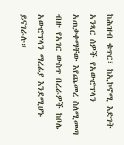ከሕዝብ ቁጥር፣ ከኢኮኖሚ እድገት አንጻር ሰዎች የአውሮፕላን አጠቃቀማቸው እየጨመረ ስለሚመጣ ብዙ የአገር ውስጥ በረራዎች ከቦሌ አውሮፕላን ማረፊያ እንደሚሆኑ ይናገራሉ።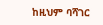ከዚህም ባሻገር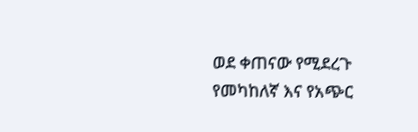ወደ ቀጠናው የሚደረጉ የመካከለኛ እና የአጭር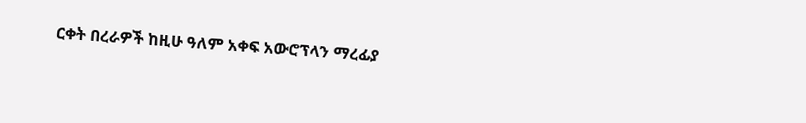ርቀት በረራዎች ከዚሁ ዓለም አቀፍ አውሮፕላን ማረፊያ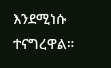እንደሚነሱ ተናግረዋል።